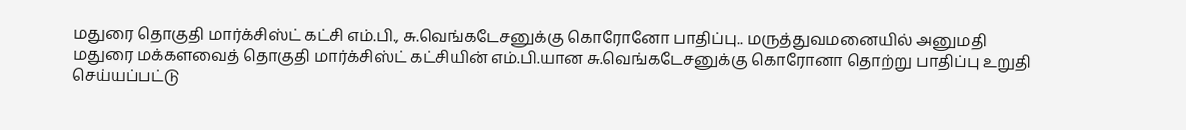மதுரை தொகுதி மார்க்சிஸ்ட் கட்சி எம்.பி., சு.வெங்கடேசனுக்கு கொரோனோ பாதிப்பு.. மருத்துவமனையில் அனுமதி
மதுரை மக்களவைத் தொகுதி மார்க்சிஸ்ட் கட்சியின் எம்.பி.யான சு.வெங்கடேசனுக்கு கொரோனா தொற்று பாதிப்பு உறுதி செய்யப்பட்டு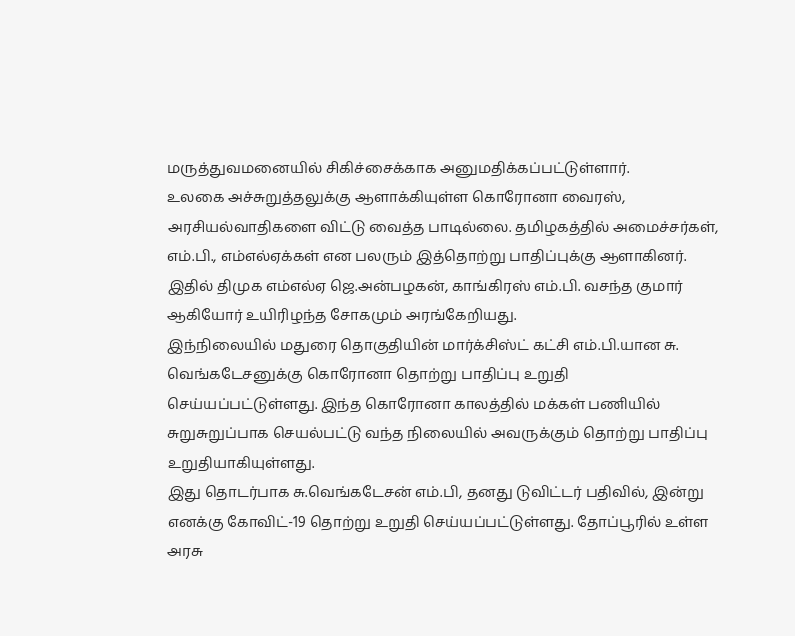மருத்துவமனையில் சிகிச்சைக்காக அனுமதிக்கப்பட்டுள்ளார்.
உலகை அச்சுறுத்தலுக்கு ஆளாக்கியுள்ள கொரோனா வைரஸ், அரசியல்வாதிகளை விட்டு வைத்த பாடில்லை. தமிழகத்தில் அமைச்சர்கள், எம்.பி., எம்எல்ஏக்கள் என பலரும் இத்தொற்று பாதிப்புக்கு ஆளாகினர். இதில் திமுக எம்எல்ஏ ஜெ.அன்பழகன், காங்கிரஸ் எம்.பி. வசந்த குமார் ஆகியோர் உயிரிழந்த சோகமும் அரங்கேறியது.
இந்நிலையில் மதுரை தொகுதியின் மார்க்சிஸ்ட் கட்சி எம்.பி.யான சு. வெங்கடேசனுக்கு கொரோனா தொற்று பாதிப்பு உறுதி செய்யப்பட்டுள்ளது. இந்த கொரோனா காலத்தில் மக்கள் பணியில் சுறுசுறுப்பாக செயல்பட்டு வந்த நிலையில் அவருக்கும் தொற்று பாதிப்பு உறுதியாகியுள்ளது.
இது தொடர்பாக சு.வெங்கடேசன் எம்.பி, தனது டுவிட்டர் பதிவில், இன்று எனக்கு கோவிட்-19 தொற்று உறுதி செய்யப்பட்டுள்ளது. தோப்பூரில் உள்ள அரசு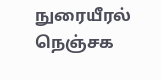நுரையீரல் நெஞ்சக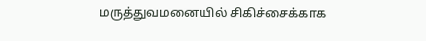மருத்துவமனையில் சிகிச்சைக்காக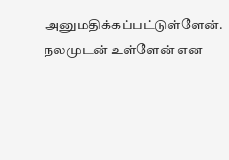அனுமதிக்கப்பட்டுள்ளேன். நலமுடன் உள்ளேன் என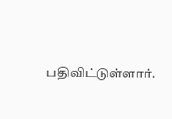பதிவிட்டுள்ளார்.